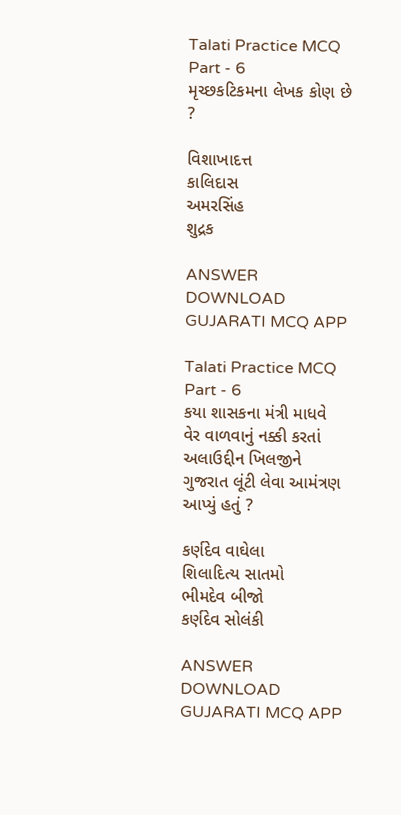Talati Practice MCQ Part - 6
મૃચ્છકટિકમના લેખક કોણ છે ?

વિશાખાદત્ત
કાલિદાસ
અમરસિંહ
શુદ્રક

ANSWER DOWNLOAD GUJARATI MCQ APP

Talati Practice MCQ Part - 6
કયા શાસકના મંત્રી માધવે વેર વાળવાનું નક્કી કરતાં અલાઉદ્દીન ખિલજીને ગુજરાત લૂંટી લેવા આમંત્રણ આપ્યું હતું ?

કર્ણદેવ વાઘેલા
શિલાદિત્ય સાતમો
ભીમદેવ બીજો
કર્ણદેવ સોલંકી

ANSWER DOWNLOAD GUJARATI MCQ APP